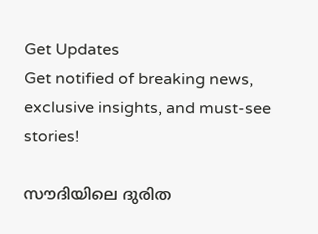Get Updates
Get notified of breaking news, exclusive insights, and must-see stories!

സൗദിയിലെ ദുരിത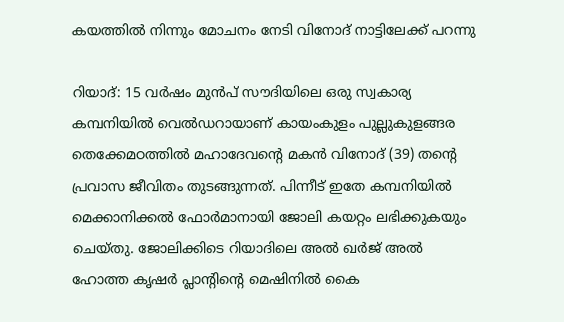കയത്തില്‍ നിന്നും മോചനം നേടി വിനോദ് നാട്ടിലേക്ക് പറന്നു

റിയാദ്: 15 വര്‍ഷം മുന്‍പ് സൗദിയിലെ ഒരു സ്വകാര്യ കമ്പനിയില്‍ വെല്‍ഡറായാണ് കായംകുളം പുല്ലുകുളങ്ങര തെക്കേമഠത്തില്‍ മഹാദേവന്റെ മകന്‍ വിനോദ് (39) തന്റെ പ്രവാസ ജീവിതം തുടങ്ങുന്നത്. പിന്നീട് ഇതേ കമ്പനിയില്‍ മെക്കാനിക്കല്‍ ഫോര്‍മാനായി ജോലി കയറ്റം ലഭിക്കുകയും ചെയ്തു. ജോലിക്കിടെ റിയാദിലെ അല്‍ ഖര്‍ജ് അല്‍ ഹോത്ത കൃഷര്‍ പ്ലാന്റിന്റെ മെഷിനില്‍ കൈ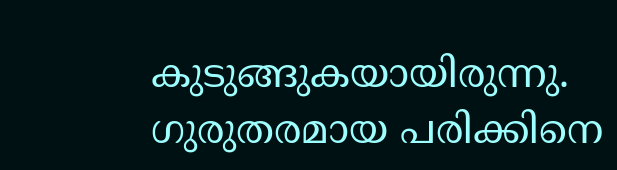കുടുങ്ങുകയായിരുന്നു. ഗുരുതരമായ പരിക്കിനെ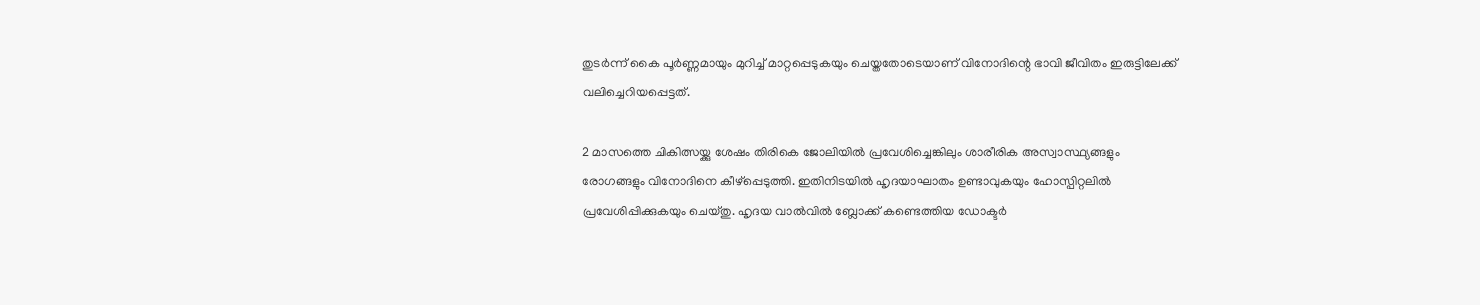തുടര്‍ന്ന് കൈ പൂര്‍ണ്ണമായും മുറിച്ച് മാറ്റപ്പെടുകയും ചെയ്തതോടെയാണ് വിനോദിന്റെ ഭാവി ജീവിതം ഇരുട്ടിലേക്ക് വലിച്ചെറിയപ്പെട്ടത്.

2 മാസത്തെ ചികിത്സയ്ക്കു ശേഷം തിരികെ ജോലിയില്‍ പ്രവേശിച്ചെങ്കിലും ശാരീരിക അസ്വാസ്ഥ്യങ്ങളും രോഗങ്ങളും വിനോദിനെ കീഴ്‌പ്പെടുത്തി. ഇതിനിടയില്‍ ഹൃദയാഘാതം ഉണ്ടാവുകയും ഹോസ്പിറ്റലില്‍ പ്രവേശിപ്പിക്കുകയും ചെയ്തു. ഹൃദയ വാല്‍വില്‍ ബ്ലോക്ക് കണ്ടെത്തിയ ഡോക്ടര്‍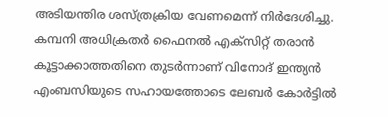അടിയന്തിര ശസ്ത്രക്രിയ വേണമെന്ന് നിര്‍ദേശിച്ചു. കമ്പനി അധിക്രതര്‍ ഫൈനല്‍ എക്‌സിറ്റ് തരാന്‍ കൂട്ടാക്കാത്തതിനെ തുടര്‍ന്നാണ് വിനോദ് ഇന്ത്യന്‍ എംബസിയുടെ സഹായത്തോടെ ലേബര്‍ കോര്‍ട്ടില്‍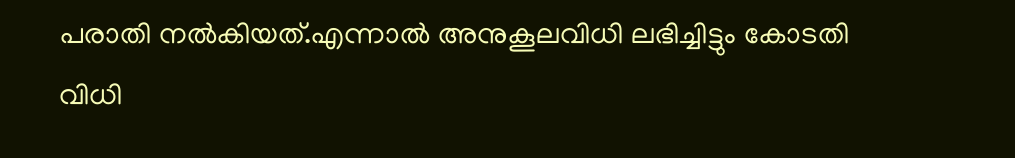പരാതി നല്‍കിയത്.എന്നാല്‍ അനുകൂലവിധി ലഭിച്ചിട്ടും കോടതി വിധി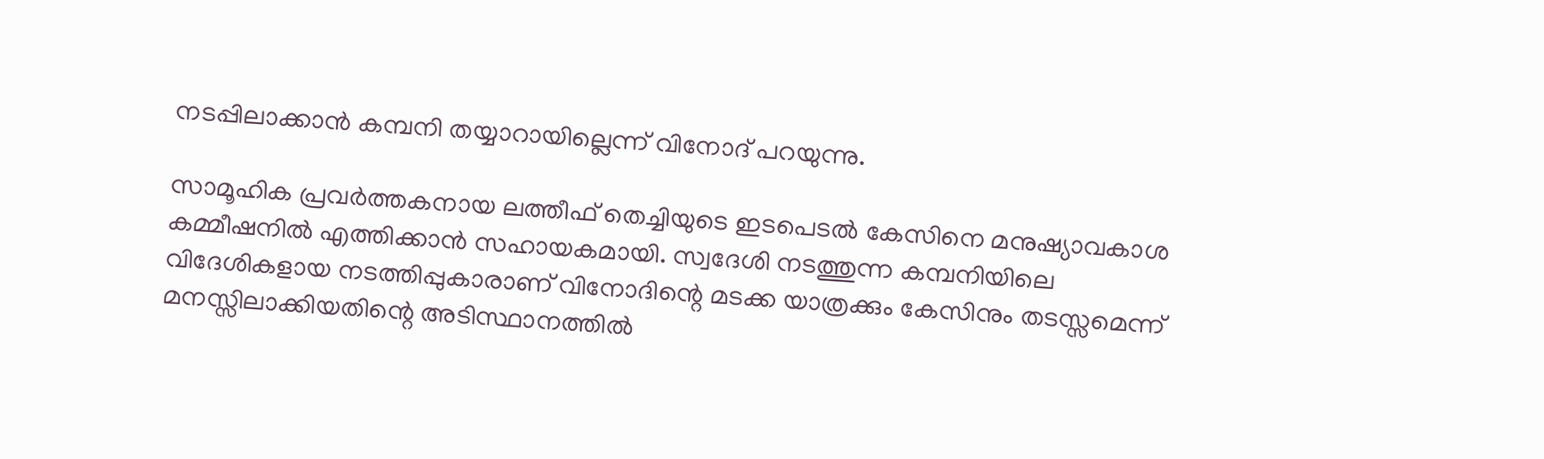നടപ്പിലാക്കാന്‍ കമ്പനി തയ്യാറായില്ലെന്ന് വിനോദ് പറയുന്നു.

സാമൂഹിക പ്രവര്‍ത്തകനായ ലത്തീഫ് തെച്ചിയുടെ ഇടപെടല്‍ കേസിനെ മനുഷ്യാവകാശ കമ്മീഷനില്‍ എത്തിക്കാന്‍ സഹായകമായി. സ്വദേശി നടത്തുന്ന കമ്പനിയിലെ വിദേശികളായ നടത്തിപ്പുകാരാണ് വിനോദിന്റെ മടക്ക യാത്രക്കും കേസിനും തടസ്സമെന്ന് മനസ്സിലാക്കിയതിന്റെ അടിസ്ഥാനത്തില്‍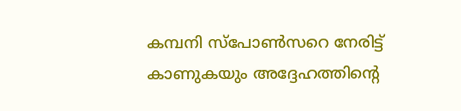കമ്പനി സ്‌പോണ്‍സറെ നേരിട്ട് കാണുകയും അദ്ദേഹത്തിന്റെ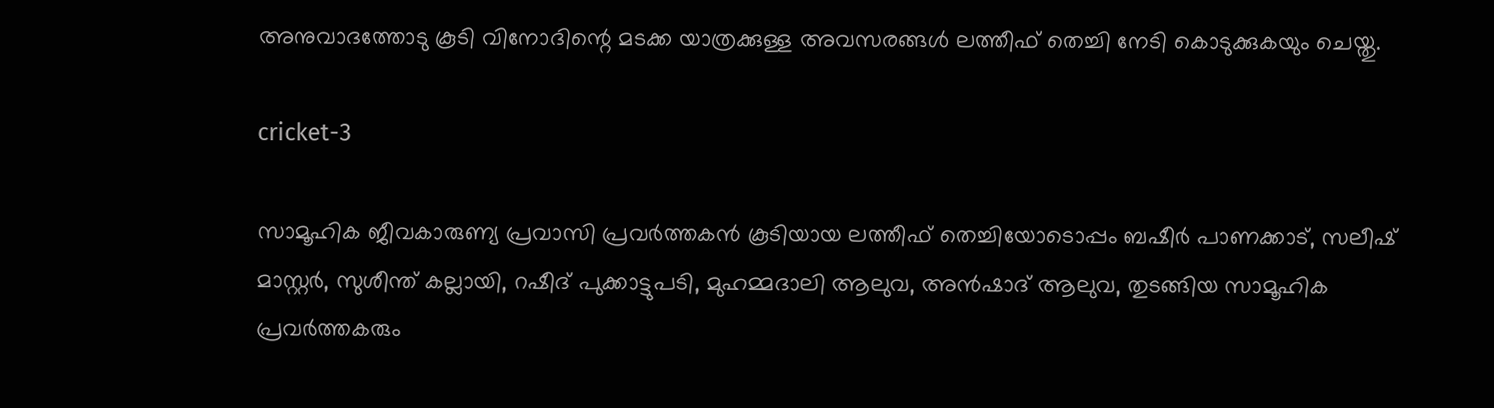അനുവാദത്തോടു കൂടി വിനോദിന്റെ മടക്ക യാത്രക്കുള്ള അവസരങ്ങള്‍ ലത്തീഫ് തെച്ചി നേടി കൊടുക്കുകയും ചെയ്തു.

cricket-3

സാമൂഹിക ജീവകാരുണ്യ പ്രവാസി പ്രവര്‍ത്തകന്‍ കൂടിയായ ലത്തീഫ് തെച്ചിയോടൊപ്പം ബഷീര്‍ പാണക്കാട്, സലീഷ് മാസ്റ്റര്‍, സുശീന്ത് കല്ലായി, റഷീദ് പുക്കാട്ടുപടി, മുഹമ്മദാലി ആലുവ, അന്‍ഷാദ് ആലുവ, തുടങ്ങിയ സാമൂഹിക പ്രവര്‍ത്തകരും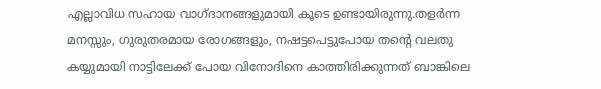എല്ലാവിധ സഹായ വാഗ്ദാനങ്ങളുമായി കൂടെ ഉണ്ടായിരുന്നു.തളര്‍ന്ന മനസ്സും, ഗുരുതരമായ രോഗങ്ങളും, നഷട്ടപെട്ടുപോയ തന്റെ വലതു കയ്യുമായി നാട്ടിലേക്ക് പോയ വിനോദിനെ കാത്തിരിക്കുന്നത് ബാങ്കിലെ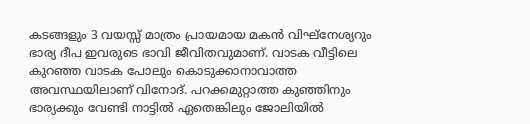കടങ്ങളും 3 വയസ്സ് മാത്രം പ്രായമായ മകന്‍ വിഘ്‌നേശ്യറും ഭാര്യ ദീപ ഇവരുടെ ഭാവി ജീവിതവുമാണ്. വാടക വീട്ടിലെ കുറഞ്ഞ വാടക പോലും കൊടുക്കാനാവാത്ത അവസ്ഥയിലാണ് വിനോദ്. പറക്കമുറ്റാത്ത കുഞ്ഞിനും ഭാര്യക്കും വേണ്ടി നാട്ടില്‍ ഏതെങ്കിലും ജോലിയില്‍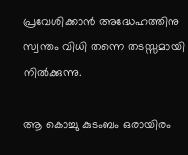പ്രവേശിക്കാന്‍ അദ്ധേഹത്തിനു സ്വന്തം വിധി തന്നെ തടസ്സമായി നില്‍ക്കുന്നു.

ആ കൊച്ചു കുടംബം ഒരായിരം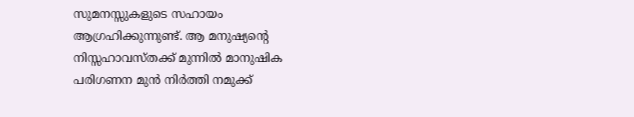സുമനസ്സുകളുടെ സഹായം ആഗ്രഹിക്കുന്നുണ്ട്. ആ മനുഷ്യന്റെ നിസ്സഹാവസ്തക്ക് മുന്നില്‍ മാനുഷിക പരിഗണന മുന്‍ നിര്‍ത്തി നമുക്ക്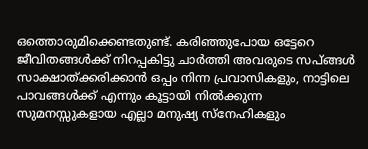ഒത്തൊരുമിക്കെണ്ടതുണ്ട്. കരിഞ്ഞുപോയ ഒട്ടേറെ ജീവിതങ്ങള്‍ക്ക് നിറപ്പകിട്ടു ചാര്‍ത്തി അവരുടെ സപ്ങ്ങള്‍ സാക്ഷാത്ക്കരിക്കാന്‍ ഒപ്പം നിന്ന പ്രവാസികളും, നാട്ടിലെ പാവങ്ങള്‍ക്ക് എന്നും കൂട്ടായി നില്‍ക്കുന്ന സുമനസ്സുകളായ എല്ലാ മനുഷ്യ സ്‌നേഹികളും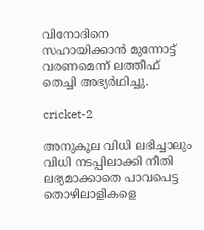വിനോദിനെ സഹായിക്കാന്‍ മുന്നോട്ട് വരണമെന്ന് ലത്തീഫ് തെച്ചി അഭ്യര്‍ഥിച്ചു.

cricket-2

അനുകൂല വിധി ലഭിച്ചാലും വിധി നടപ്പിലാക്കി നീതി ലഭ്യമാക്കാതെ പാവപെട്ട തൊഴിലാളികളെ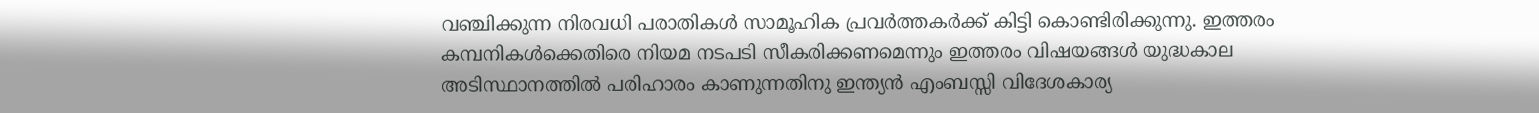വഞ്ചിക്കുന്ന നിരവധി പരാതികള്‍ സാമൂഹിക പ്രവര്‍ത്തകര്‍ക്ക് കിട്ടി കൊണ്ടിരിക്കുന്നു. ഇത്തരം കമ്പനികള്‍ക്കെതിരെ നിയമ നടപടി സീകരിക്കണമെന്നും ഇത്തരം വിഷയങ്ങള്‍ യുദ്ധകാല അടിസ്ഥാനത്തില്‍ പരിഹാരം കാണുന്നതിനു ഇന്ത്യന്‍ എംബസ്സി വിദേശകാര്യ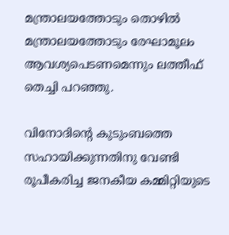മന്ത്രാലയത്തോടും തൊഴില്‍ മന്ത്രാലയത്തോടും രേഘാമൂലം ആവശ്യപെടണമെന്നും ലത്തീഫ് തെച്ചി പറഞ്ഞു.

വിനോദിന്റെ കുടുംബത്തെ സഹായിക്കുന്നതിനു വേണ്ടി രൂപീകരിച്ച ജനകീയ കമ്മിറ്റിയുടെ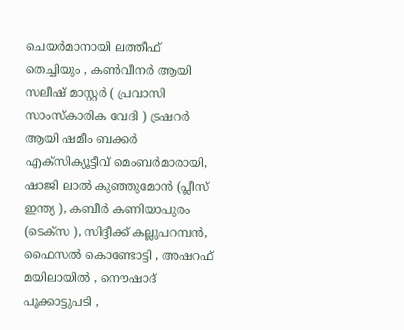ചെയര്‍മാനായി ലത്തീഫ് തെച്ചിയും , കണ്‍വീനര്‍ ആയി സലീഷ് മാസ്റ്റര്‍ ( പ്രവാസി സാംസ്‌കാരിക വേദി ) ട്രഷറര്‍ ആയി ഷമീം ബക്കര്‍ എക്‌സിക്യൂട്ടീവ് മെംബര്‍മാരായി, ഷാജി ലാല്‍ കുഞ്ഞുമോന്‍ (പ്ലീസ് ഇന്ത്യ ), കബീര്‍ കണിയാപുരം (ടെക്‌സ ), സിദ്ദീക്ക് കല്ലുപറമ്പന്‍, ഫൈസല്‍ കൊണ്ടോട്ടി , അഷറഫ് മയിലായില്‍ , നൌഷാദ് പൂക്കാട്ടുപടി ,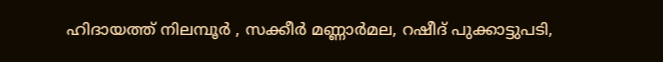ഹിദായത്ത് നിലമ്പൂര്‍ , സക്കീര്‍ മണ്ണാര്‍മല, റഷീദ് പുക്കാട്ടുപടി,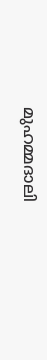മുഹമ്മദാലി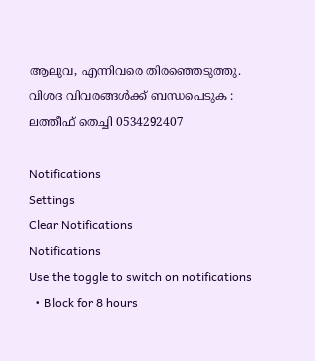ആലുവ, എന്നിവരെ തിരഞ്ഞെടുത്തു. വിശദ വിവരങ്ങള്‍ക്ക് ബന്ധപെടുക : ലത്തീഫ് തെച്ചി 0534292407

Notifications
Settings
Clear Notifications
Notifications
Use the toggle to switch on notifications
  • Block for 8 hours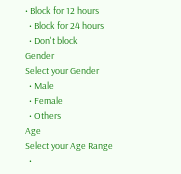• Block for 12 hours
  • Block for 24 hours
  • Don't block
Gender
Select your Gender
  • Male
  • Female
  • Others
Age
Select your Age Range
  •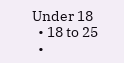Under 18
  • 18 to 25
  •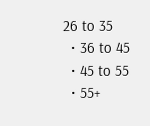26 to 35
  • 36 to 45
  • 45 to 55
  • 55+